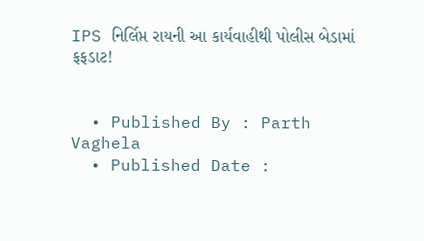IPS નિર્લિપ્ત રાયની આ કાર્યવાહીથી પોલીસ બેડામાં ફફડાટ!


  • Published By : Parth Vaghela
  • Published Date :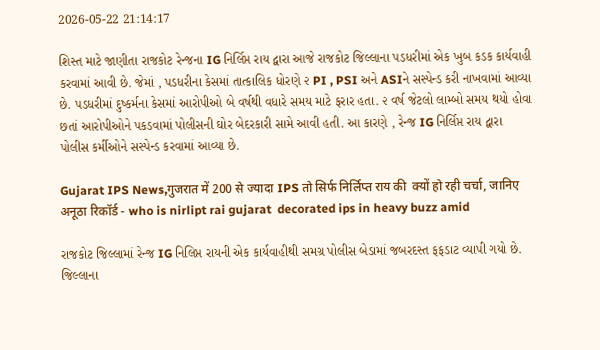2026-05-22 21:14:17

શિસ્ત માટે જાણીતા રાજકોટ રેન્જના IG નિર્લિપ્ત રાય દ્વારા આજે રાજકોટ જિલ્લાના પડધરીમાં એક ખુબ કડક કાર્યવાહી કરવામાં આવી છે. જેમાં , પડધરીના કેસમાં તાત્કાલિક ધોરણે ૨ PI , PSI અને ASIને સસ્પેન્ડ કરી નાખવામાં આવ્યા છે. પડધરીમાં દુષ્કર્મના કેસમાં આરોપીઓ બે વર્ષથી વધારે સમય માટે ફરાર હતા. ૨ વર્ષ જેટલો લામ્બો સમય થયો હોવા છતાં આરોપીઓને પકડવામાં પોલીસની ઘોર બેદરકારી સામે આવી હતી. આ કારણે , રેન્જ IG નિર્લિપ્ત રાય દ્વારા પોલીસ કર્મીઓને સસ્પેન્ડ કરવામાં આવ્યા છે.

Gujarat IPS News,गुजरात में 200 से ज्यादा IPS तो सिर्फ निर्लिप्त राय की  क्यों हो रही चर्चा, जानिए अनूठा रिकॉर्ड - who is nirlipt rai gujarat  decorated ips in heavy buzz amid

રાજકોટ જિલ્લામાં રેન્જ IG નિલિપ્ત રાયની એક કાર્યવાહીથી સમગ્ર પોલીસ બેડામાં જબરદસ્ત ફફડાટ વ્યાપી ગયો છે. જિલ્લાના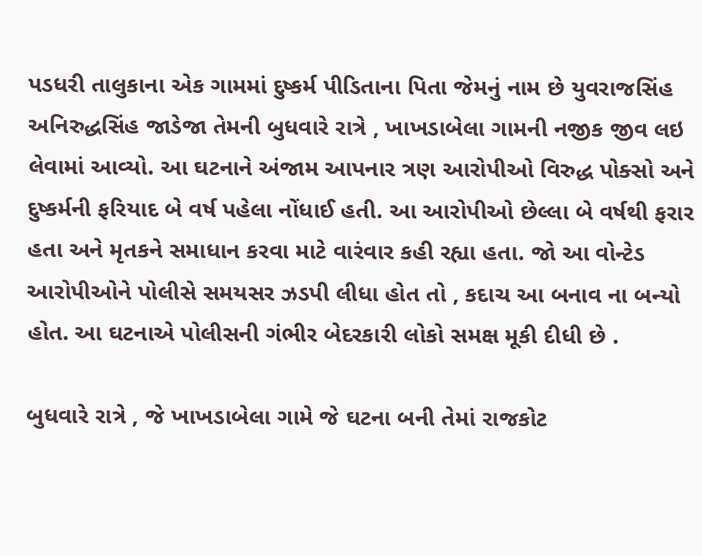પડધરી તાલુકાના એક ગામમાં દુષ્કર્મ પીડિતાના પિતા જેમનું નામ છે યુવરાજસિંહ અનિરુદ્ધસિંહ જાડેજા તેમની બુધવારે રાત્રે , ખાખડાબેલા ગામની નજીક જીવ લઇ લેવામાં આવ્યો. આ ઘટનાને અંજામ આપનાર ત્રણ આરોપીઓ વિરુદ્ધ પોક્સો અને દુષ્કર્મની ફરિયાદ બે વર્ષ પહેલા નોંધાઈ હતી. આ આરોપીઓ છેલ્લા બે વર્ષથી ફરાર હતા અને મૃતકને સમાધાન કરવા માટે વારંવાર કહી રહ્યા હતા. જો આ વોન્ટેડ આરોપીઓને પોલીસે સમયસર ઝડપી લીધા હોત તો , કદાચ આ બનાવ ના બન્યો હોત. આ ઘટનાએ પોલીસની ગંભીર બેદરકારી લોકો સમક્ષ મૂકી દીધી છે .

બુધવારે રાત્રે , જે ખાખડાબેલા ગામે જે ઘટના બની તેમાં રાજકોટ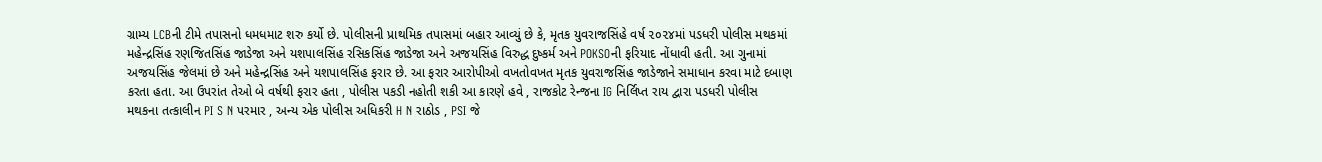ગ્રામ્ય LCBની ટીમે તપાસનો ધમધમાટ શરુ કર્યો છે. પોલીસની પ્રાથમિક તપાસમાં બહાર આવ્યું છે કે, મૃતક યુવરાજસિંહે વર્ષ ૨૦૨૪માં પડધરી પોલીસ મથકમાં મહેન્દ્રસિંહ રણજિતસિંહ જાડેજા અને યશપાલસિંહ રસિકસિંહ જાડેજા અને અજયસિંહ વિરુદ્ધ દુષ્કર્મ અને POKSOની ફરિયાદ નોંધાવી હતી. આ ગુનામાં અજયસિંહ જેલમાં છે અને મહેન્દ્રસિંહ અને યશપાલસિંહ ફરાર છે. આ ફરાર આરોપીઓ વખતોવખત મૃતક યુવરાજસિંહ જાડેજાને સમાધાન કરવા માટે દબાણ કરતા હતા. આ ઉપરાંત તેઓ બે વર્ષથી ફરાર હતા , પોલીસ પકડી નહોતી શકી આ કારણે હવે , રાજકોટ રેન્જના IG નિર્લિપ્ત રાય દ્વારા પડધરી પોલીસ મથકના તત્કાલીન PI S N પરમાર , અન્ય એક પોલીસ અધિકરી H N રાઠોડ , PSI જે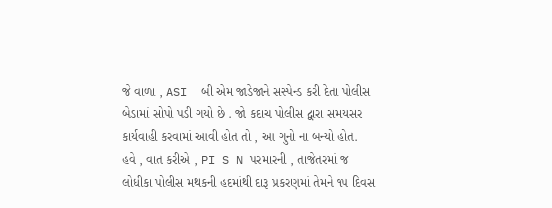જે વાળા , ASI  બી એમ જાડેજાને સસ્પેન્ડ કરી દેતા પોલીસ બેડામાં સોપો પડી ગયો છે . જો કદાચ પોલીસ દ્વારા સમયસર કાર્યવાહી કરવામાં આવી હોત તો , આ ગુનો ના બન્યો હોત.  હવે , વાત કરીએ , PI S N પરમારની , તાજેતરમાં જ લોધીકા પોલીસ મથકની હદમાંથી દારૂ પ્રકરણમાં તેમને ૧૫ દિવસ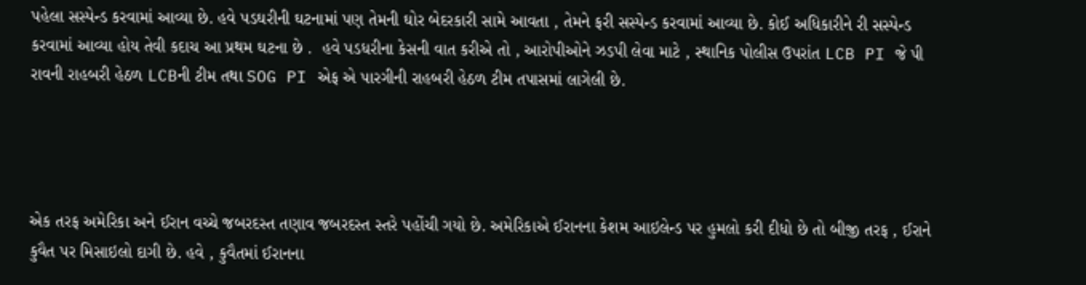પહેલા સસ્પેન્ડ કરવામાં આવ્યા છે. હવે પડઘરીની ઘટનામાં પણ તેમની ઘોર બેદરકારી સામે આવતા , તેમને ફરી સસ્પેન્ડ કરવામાં આવ્યા છે. કોઈ અધિકારીને રી સસ્પેન્ડ કરવામાં આવ્યા હોય તેવી કદાચ આ પ્રથમ ઘટના છે .  હવે પડધરીના કેસની વાત કરીએ તો , આરોપીઓને ઝડપી લેવા માટે , સ્થાનિક પોલીસ ઉપરાંત LCB PI જે પી રાવની રાહબરી હેઠળ LCBની ટીમ તથા SOG PI એફ એ પારગીની રાહબરી હેઠળ ટીમ તપાસમાં લાગેલી છે.




એક તરફ અમેરિકા અને ઈરાન વચ્ચે જબરદસ્ત તણાવ જબરદસ્ત સ્તરે પહોંચી ગયો છે. અમેરિકાએ ઈરાનના કેશમ આઇલેન્ડ પર હુમલો કરી દીધો છે તો બીજી તરફ , ઈરાને કુવૈત પર મિસાઇલો દાગી છે. હવે , કુવૈતમાં ઈરાનના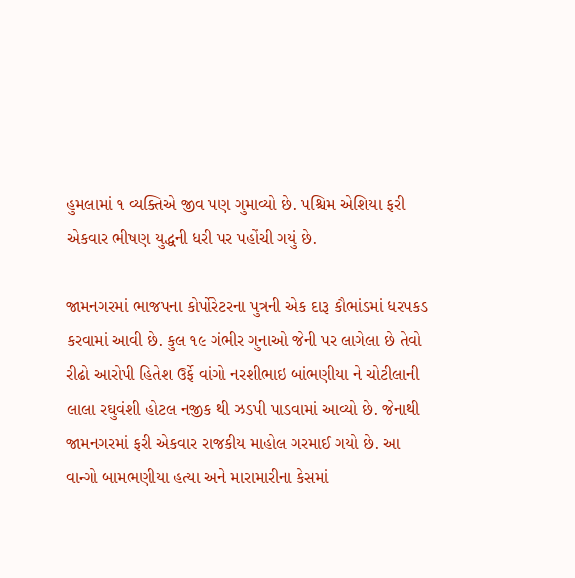હુમલામાં ૧ વ્યક્તિએ જીવ પણ ગુમાવ્યો છે. પશ્ચિમ એશિયા ફરી એકવાર ભીષણ યુદ્ધની ધરી પર પહોંચી ગયું છે.

જામનગરમાં ભાજપના કોર્પોરેટરના પુત્રની એક દારૂ કૌભાંડમાં ધરપકડ કરવામાં આવી છે. કુલ ૧૯ ગંભીર ગુનાઓ જેની પર લાગેલા છે તેવો રીઢો આરોપી હિતેશ ઉર્ફે વાંગો નરશીભાઇ બાંભણીયા ને ચોટીલાની લાલા રઘુવંશી હોટલ નજીક થી ઝડપી પાડવામાં આવ્યો છે. જેનાથી જામનગરમાં ફરી એકવાર રાજકીય માહોલ ગરમાઈ ગયો છે. આ વાન્ગો બામભણીયા હત્યા અને મારામારીના કેસમાં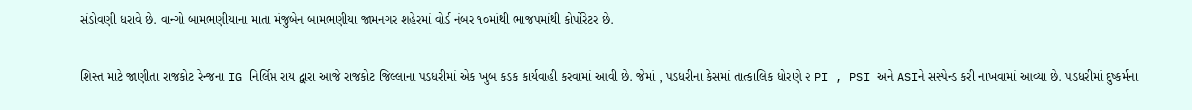સંડોવણી ધરાવે છે. વાન્ગો બામભણીયાના માતા મંજુબેન બામભણીયા જામનગર શહેરમાં વોર્ડ નંબર ૧૦માંથી ભાજપમાંથી કોર્પોરેટર છે.

શિસ્ત માટે જાણીતા રાજકોટ રેન્જના IG નિર્લિપ્ત રાય દ્વારા આજે રાજકોટ જિલ્લાના પડધરીમાં એક ખુબ કડક કાર્યવાહી કરવામાં આવી છે. જેમાં , પડધરીના કેસમાં તાત્કાલિક ધોરણે ૨ PI , PSI અને ASIને સસ્પેન્ડ કરી નાખવામાં આવ્યા છે. પડધરીમાં દુષ્કર્મના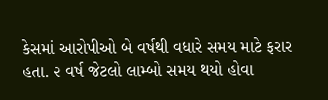કેસમાં આરોપીઓ બે વર્ષથી વધારે સમય માટે ફરાર હતા. ૨ વર્ષ જેટલો લામ્બો સમય થયો હોવા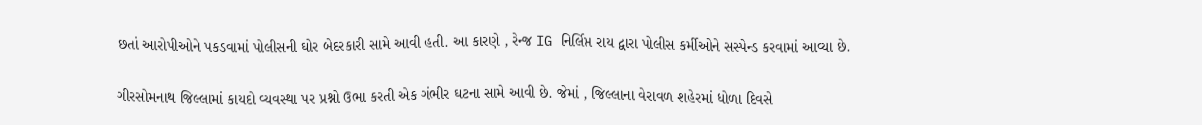છતાં આરોપીઓને પકડવામાં પોલીસની ઘોર બેદરકારી સામે આવી હતી. આ કારણે , રેન્જ IG નિર્લિપ્ત રાય દ્વારા પોલીસ કર્મીઓને સસ્પેન્ડ કરવામાં આવ્યા છે.

ગીરસોમનાથ જિલ્લામાં કાયદો વ્યવસ્થા પર પ્રશ્નો ઉભા કરતી એક ગંભીર ઘટના સામે આવી છે. જેમાં , જિલ્લાના વેરાવળ શહેરમાં ધોળા દિવસે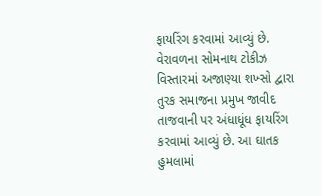ફાયરિંગ કરવામાં આવ્યું છે. વેરાવળના સોમનાથ ટોકીઝ વિસ્તારમાં અજાણ્યા શખ્સો દ્વારા તુરક સમાજના પ્રમુખ જાવીદ તાજવાની પર અંધાધૂંધ ફાયરિંગ કરવામાં આવ્યું છે. આ ઘાતક હુમલામાં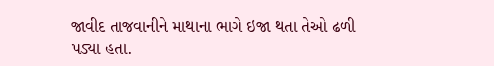જાવીદ તાજવાનીને માથાના ભાગે ઇજા થતા તેઓ ઢળી પડ્યા હતા.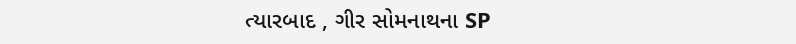ત્યારબાદ , ગીર સોમનાથના SP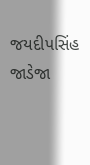જયદીપસિંહ જાડેજા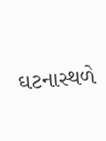ઘટનાસ્થળે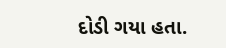દોડી ગયા હતા.